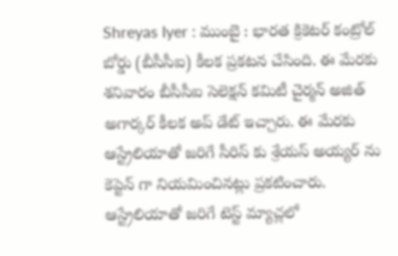Shreyas Iyer : ముంబై : భారత క్రికెటర్ కంట్రోల్ బోర్డు (బీసీసీఐ) కీలక ప్రకటన చేసింది. ఈ మేరకు శనివారం బీసీసీఐ సెలెక్షన్ కమిటీ చైర్మన్ అజిత్ అగార్కర్ కీలక అప్ డేట్ ఇచ్చారు. ఈ మేరకు ఆస్ట్రేలియాతో జరిగే సీరిస్ కు శ్రేయస్ అయ్యర్ ను కెప్టెన్ గా నియమించినట్లు ప్రకటించారు. ఆస్ట్రేలియాతో జరిగే టెస్ట్ మ్యాచ్లలో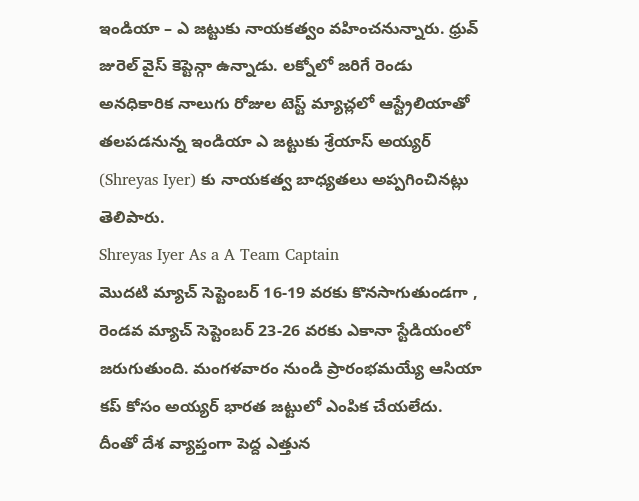ఇండియా – ఎ జట్టుకు నాయకత్వం వహించనున్నారు. ధ్రువ్ జురెల్ వైస్ కెప్టెన్గా ఉన్నాడు. లక్నోలో జరిగే రెండు అనధికారిక నాలుగు రోజుల టెస్ట్ మ్యాచ్లలో ఆస్ట్రేలియాతో తలపడనున్న ఇండియా ఎ జట్టుకు శ్రేయాస్ అయ్యర్ (Shreyas Iyer) కు నాయకత్వ బాధ్యతలు అప్పగించినట్లు తెలిపారు.
Shreyas Iyer As a A Team Captain
మొదటి మ్యాచ్ సెప్టెంబర్ 16-19 వరకు కొనసాగుతుండగా , రెండవ మ్యాచ్ సెప్టెంబర్ 23-26 వరకు ఎకానా స్టేడియంలో జరుగుతుంది. మంగళవారం నుండి ప్రారంభమయ్యే ఆసియా కప్ కోసం అయ్యర్ భారత జట్టులో ఎంపిక చేయలేదు. దీంతో దేశ వ్యాప్తంగా పెద్ద ఎత్తున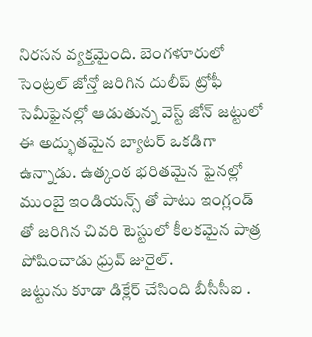నిరసన వ్యక్తమైంది. బెంగళూరులో సెంట్రల్ జోన్తో జరిగిన దులీప్ ట్రోఫీ సెమీఫైనల్లో ఆడుతున్న వెస్ట్ జోన్ జట్టులో ఈ అద్భుతమైన బ్యాటర్ ఒకడిగా ఉన్నాడు. ఉత్కంఠ భరితమైన ఫైనల్లో ముంబై ఇండియన్స్ తో పాటు ఇంగ్లండ్ తో జరిగిన చివరి టెస్టులో కీలకమైన పాత్ర పోషించాడు ధ్రువ్ జురైల్.
జట్టును కూడా డిక్లేర్ చేసింది బీసీసీఐ .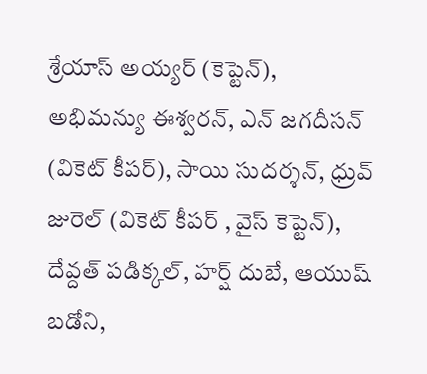శ్రేయాస్ అయ్యర్ (కెప్టెన్), అభిమన్యు ఈశ్వరన్, ఎన్ జగదీసన్ (వికెట్ కీపర్), సాయి సుదర్శన్, ధ్రువ్ జురెల్ (వికెట్ కీపర్ , వైస్ కెప్టెన్), దేవ్దత్ పడిక్కల్, హర్ష్ దుబే, ఆయుష్ బడోని,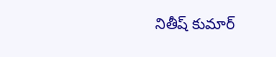నితీష్ కుమార్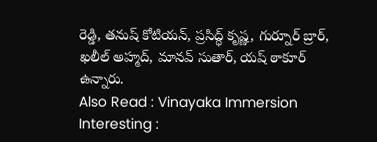రెడ్డి, తనుష్ కోటియన్, ప్రసిద్ధ్ కృష్ణ, గుర్నూర్ బ్రార్, ఖలీల్ అహ్మద్, మానవ్ సుతార్, యష్ ఠాకూర్ ఉన్నారు.
Also Read : Vinayaka Immersion Interesting :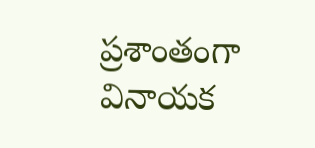ప్రశాంతంగా వినాయక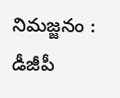నిమజ్జనం : డీజీపీ